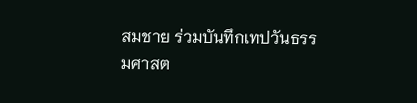สมชาย ร่วมบันทึกเทปวันธรรมศาสต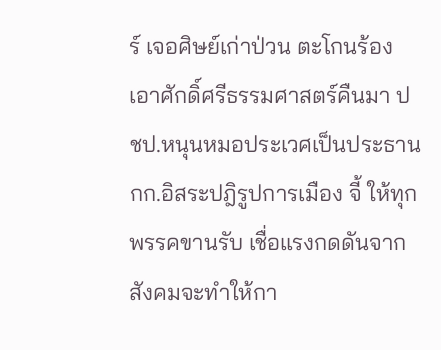ร์ เจอศิษย์เก่าป่วน ตะโกนร้อง เอาศักดิ์ศรีธรรมศาสตร์คืนมา ปชป.หนุนหมอประเวศเป็นประธานกก.อิสระปฎิรูปการเมือง จี้ ให้ทุกพรรคขานรับ เชื่อแรงกดดันจากสังคมจะทำให้กา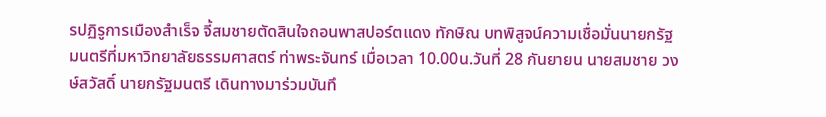รปฏิรูการเมืองสำเร็จ จี้สมชายตัดสินใจถอนพาสปอร์ตแดง ทักษิณ บทพิสูจน์ความเชื่อมั่นนายกรัฐมนตรีที่มหาวิทยาลัยธรรมศาสตร์ ท่าพระจันทร์ เมื่อเวลา 10.00น.วันที่ 28 กันยายน นายสมชาย วงษ์สวัสดิ์ นายกรัฐมนตรี เดินทางมาร่วมบันทึ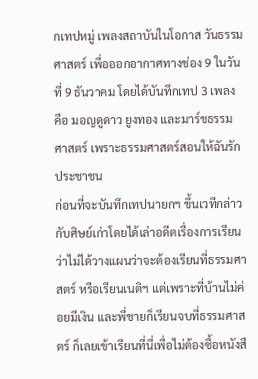กเทปหมู่ เพลงสถาบันในโอกาส วันธรรมศาสตร์ เพื่อออกอากาศทางช่อง 9 ในวันที่ 9 ธันวาคม โดยได้บันทึกเทป 3 เพลง คือ มอญดูดาว ยูงทอง และมาร์ชธรรมศาสตร์ เพราะธรรมศาสตร์สอนให้ฉันรักประชาชน
ก่อนที่จะบันทึกเทปนายกฯ ขึ้นเวทีกล่าวกับศิษย์เก่าโดยได้เล่าอดีตเรื่องการเรียนว่าไม่ได้วางแผนว่าจะต้องเรียนที่ธรรมศาสตร์ หรือเรียนเนติฯ แต่เพราะที่บ้านไม่ค่อยมีเงิน และพี่ชายก็เรียนจบที่ธรรมศาสตร์ ก็เลยเข้าเรียนที่นี่เพื่อไม่ต้องซื้อหนังสื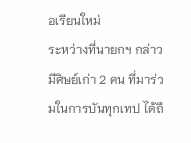อเรียนใหม่
ระหว่างที่นายกฯ กล่าวมีศิษย์เก่า 2 คน ที่มาร่วมในการบันทุกเทป ได้ถื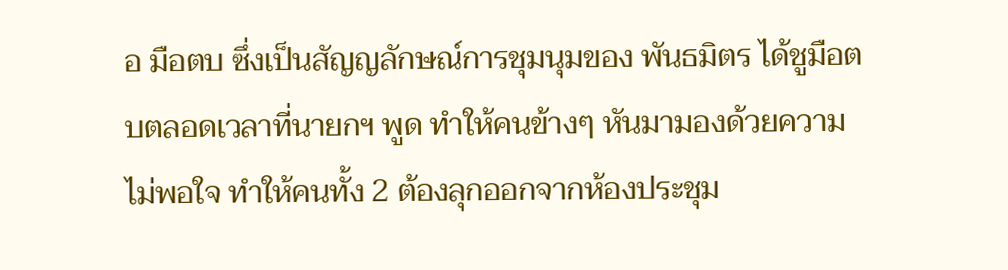อ มือตบ ซึ่งเป็นสัญญลักษณ์การชุมนุมของ พันธมิตร ได้ชูมือตบตลอดเวลาที่นายกฯ พูด ทำให้คนข้างๆ หันมามองด้วยความไม่พอใจ ทำให้คนทั้ง 2 ต้องลุกออกจากห้องประชุม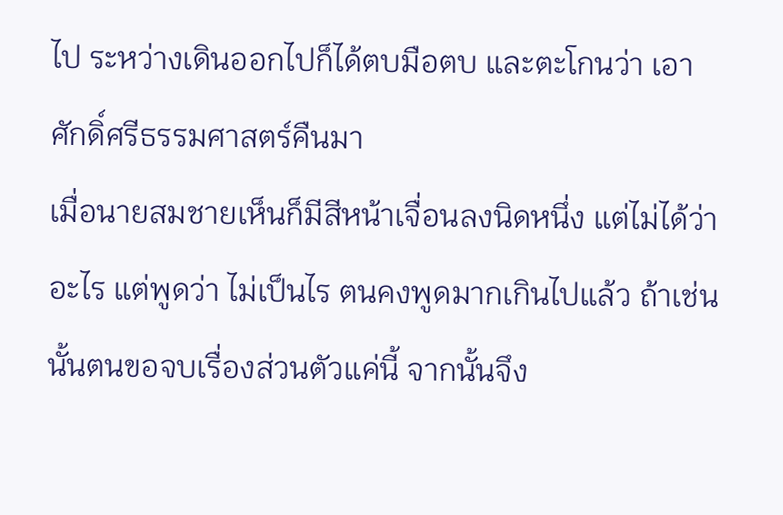ไป ระหว่างเดินออกไปก็ได้ตบมือตบ และตะโกนว่า เอาศักดิ์ศรีธรรมศาสตร์คืนมา
เมื่อนายสมชายเห็นก็มีสีหน้าเจื่อนลงนิดหนึ่ง แต่ไม่ได้ว่าอะไร แต่พูดว่า ไม่เป็นไร ตนคงพูดมากเกินไปแล้ว ถ้าเช่นนั้นตนขอจบเรื่องส่วนตัวแค่นี้ จากนั้นจึง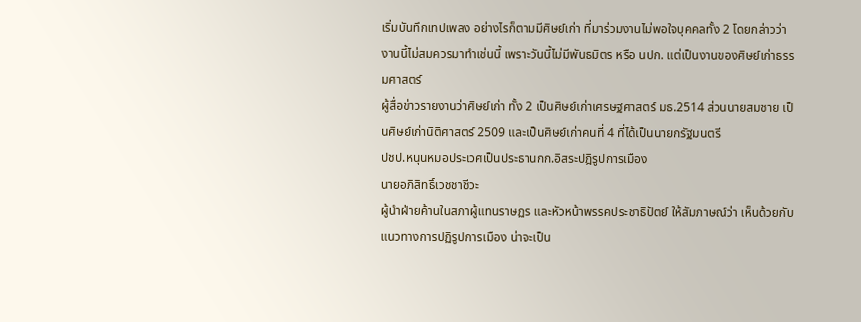เริ่มบันทึกเทปเพลง อย่างไรก็ตามมีศิษย์เก่า ที่มาร่วมงานไม่พอใจบุคคลทั้ง 2 โดยกล่าวว่างานนี้ไม่สมควรมาทำเช่นนี้ เพราะวันนี้ไม่มีพันธมิตร หรือ นปก. แต่เป็นงานของศิษย์เก่าธรรมศาสตร์
ผู้สื่อข่าวรายงานว่าศิษย์เก่า ทั้ง 2 เป็นศิษย์เก่าเศรษฐศาสตร์ มธ.2514 ส่วนนายสมชาย เป็นศิษย์เก่านิติศาสตร์ 2509 และเป็นศิษย์เก่าคนที่ 4 ที่ได้เป็นนายกรัฐมนตรี
ปชป.หนุนหมอประเวศเป็นประธานกก.อิสระปฎิรูปการเมือง
นายอภิสิทธิ์เวชชาชีวะ
ผู้นำฝ่ายค้านในสภาผู้แทนราษฏร และหัวหน้าพรรคประชาธิปัตย์ ให้สัมภาษณ์ว่า เห็นด้วยกับแนวทางการปฏิรูปการเมือง น่าจะเป็น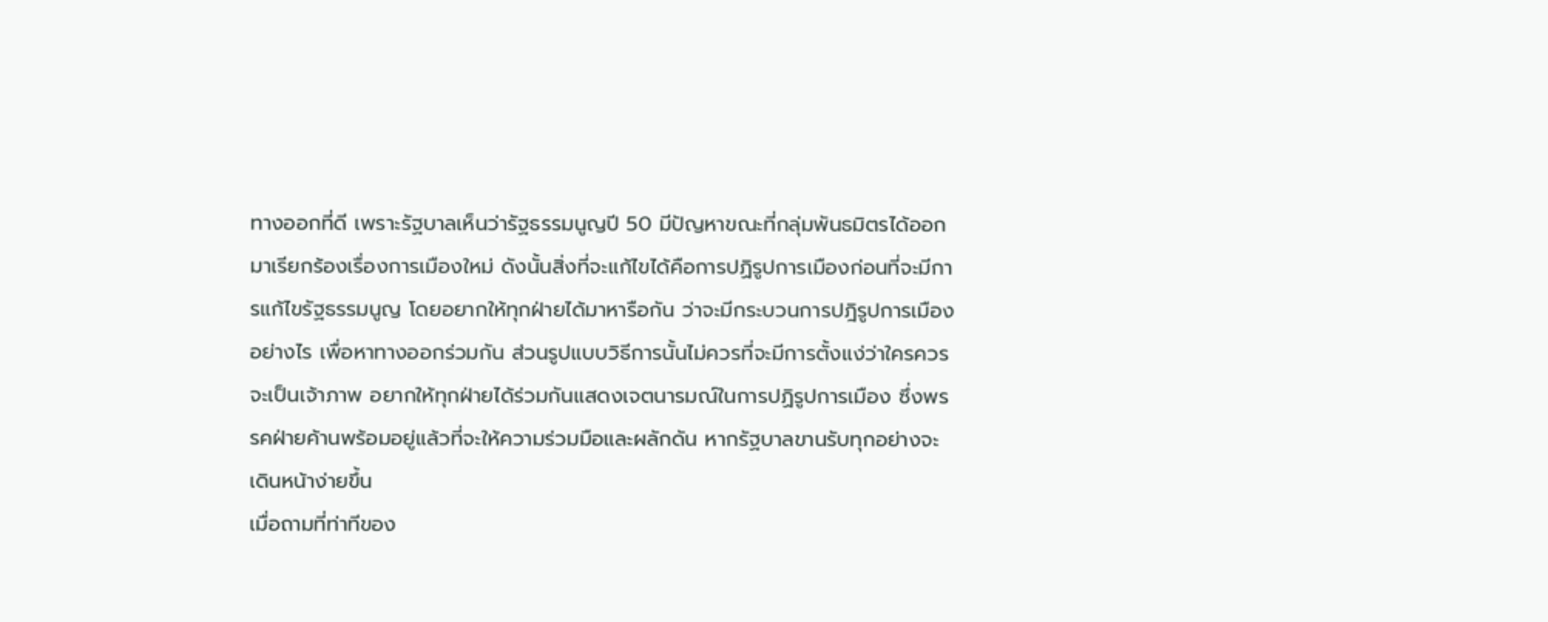ทางออกที่ดี เพราะรัฐบาลเห็นว่ารัฐธรรมนูญปี 50 มีปัญหาขณะที่กลุ่มพันธมิตรได้ออกมาเรียกร้องเรื่องการเมืองใหม่ ดังนั้นสิ่งที่จะแก้ไขได้คือการปฏิรูปการเมืองก่อนที่จะมีการแก้ไขรัฐธรรมนูญ โดยอยากให้ทุกฝ่ายได้มาหารือกัน ว่าจะมีกระบวนการปฎิรูปการเมืองอย่างไร เพื่อหาทางออกร่วมกัน ส่วนรูปแบบวิธีการนั้นไม่ควรที่จะมีการตั้งแง่ว่าใครควรจะเป็นเจ้าภาพ อยากให้ทุกฝ่ายได้ร่วมกันแสดงเจตนารมณ์ในการปฏิรูปการเมือง ซึ่งพรรคฝ่ายค้านพร้อมอยู่แล้วที่จะให้ความร่วมมือและผลักดัน หากรัฐบาลขานรับทุกอย่างจะเดินหน้าง่ายขึ้น
เมื่อถามที่ท่าทีของ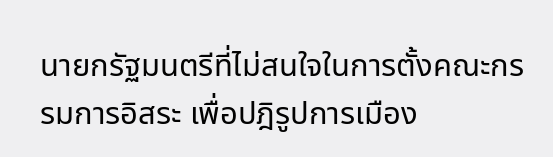นายกรัฐมนตรีที่ไม่สนใจในการตั้งคณะกรรมการอิสระ เพื่อปฎิรูปการเมือง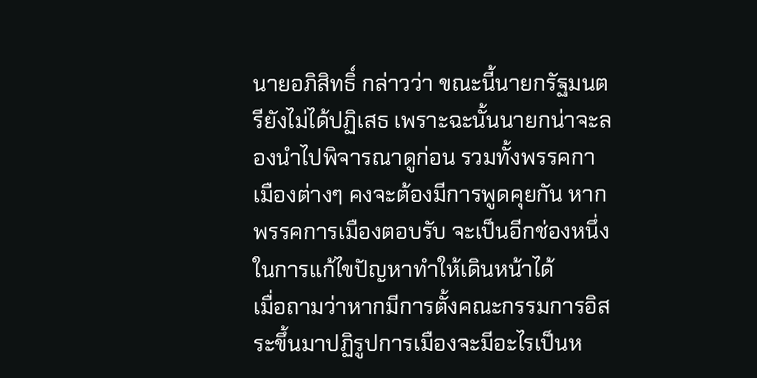นายอภิสิทธิ์ กล่าวว่า ขณะนี้นายกรัฐมนตรียังไม่ได้ปฏิเสธ เพราะฉะนั้นนายกน่าจะลองนำไปพิจารณาดูก่อน รวมทั้งพรรคกาเมืองต่างๆ คงจะต้องมีการพูดคุยกัน หากพรรคการเมืองตอบรับ จะเป็นอีกช่องหนึ่งในการแก้ไขปัญหาทำให้เดินหน้าได้
เมื่อถามว่าหากมีการตั้งคณะกรรมการอิสระขึ้นมาปฏิรูปการเมืองจะมีอะไรเป็นห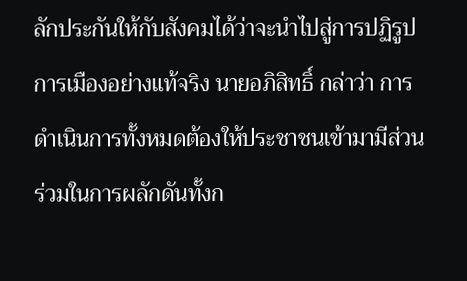ลักประกันให้กับสังคมได้ว่าจะนำไปสู่การปฏิรูปการเมืองอย่างแท้จริง นายอภิสิทธิ์ กล่าว่า การดำเนินการทั้งหมดต้องให้ประชาชนเข้ามามีส่วนร่วมในการผลักดันทั้งก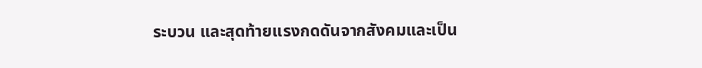ระบวน และสุดท้ายแรงกดดันจากสังคมและเป็น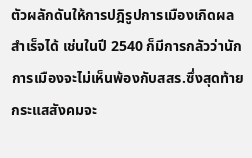ตัวผลักดันให้การปฎิรูปการเมืองเกิดผลสำเร็จได้ เช่นในปี 2540 ก็มีการกลัวว่านักการเมืองจะไม่เห็นพ้องกับสสร.ซึ่งสุดท้ายกระแสสังคมจะ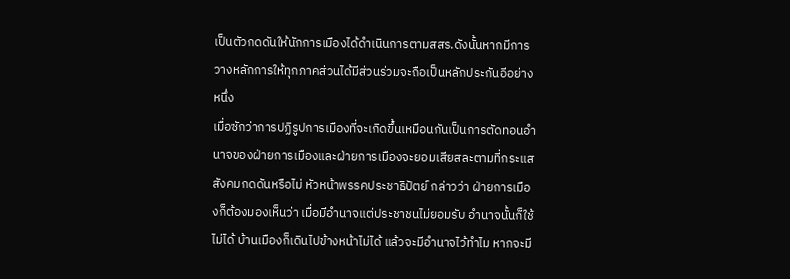เป็นตัวกดดันให้นักการเมืองได้ดำเนินการตามสสร.ดังนั้นหากมีการวางหลักการให้ทุกภาคส่วนได้มีส่วนร่วมจะถือเป็นหลักประกันอีอย่างหนึ่ง
เมื่อซักว่าการปฏิรูปการเมืองที่จะเกิดขึ้นเหมือนกันเป็นการตัดทอนอำนาจของฝ่ายการเมืองและฝ่ายการเมืองจะยอมเสียสละตามที่กระแสสังคมกดดันหรือไม่ หัวหน้าพรรคประชาธิปัตย์ กล่าวว่า ฝ่ายการเมืองก็ต้องมองเห็นว่า เมื่อมีอำนาจแต่ประชาชนไม่ยอมรับ อำนาจนั้นก็ใช้ไม่ได้ บ้านเมืองก็เดินไปข้างหน้าไม่ได้ แล้วจะมีอำนาจไว้ทำไม หากจะมี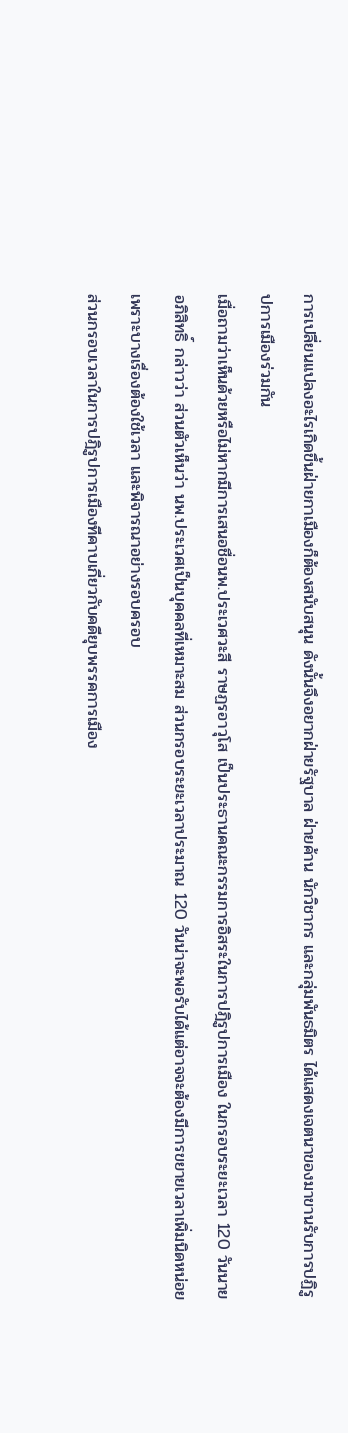การเปลี่ยนแปลงอะไรเกิดขึ้นฝ่ายกาเมืองก็ต้องสนับสนุน ดังนั้นจึงอยากฝ่ายรัฐบาล ฝ่ายค้าน นักวิชากร และกลุ่มพันธมิตร ได้แสดงเจตนาของมาขานรับการปฏิรูปการเมืองร่วมกัน
เมื่อถามว่าเห็นด้วยหรือไม่หากมีการเสนอชื่อนพ.ประเวศวะสี ราษฏรอาวุโส เป็นประธานคณะกรรมการอิสระในการปฎิรูปการเมือง ในกรอบระยะเวลา 120 วันนายอภิสิทธิ์ กล่าวว่า ส่วนตัวเห็นว่า นพ.ประเวศเป็นบุคคลที่เหมาะสม ส่วนกรอบระยะเวลาประมาณ 120 วันน่าจะพอรับได้แต่อาจจะต้องมีการขยายเวลาเพิ่มนิดหน่อยเพราะบางเรื่องต้องใช้เวลา และพิจารณาอย่างรอบครอบ
ส่วนกรอบเวลาในการปฎิรูปการเมืองทีคาบเกี่ยวกับคดียุบพรรคการเมือง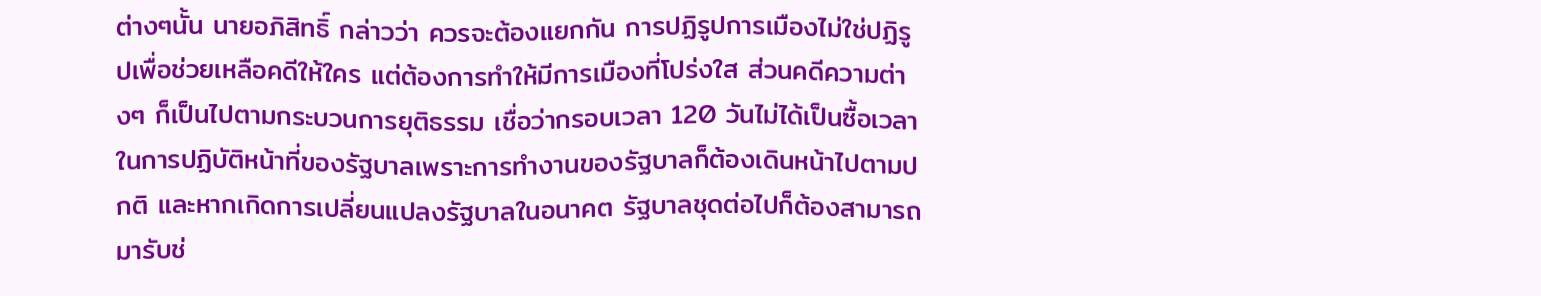ต่างๆนั้น นายอภิสิทธิ์ กล่าวว่า ควรจะต้องแยกกัน การปฏิรูปการเมืองไม่ใช่ปฏิรูปเพื่อช่วยเหลือคดีให้ใคร แต่ต้องการทำให้มีการเมืองที่โปร่งใส ส่วนคดีความต่างๆ ก็เป็นไปตามกระบวนการยุติธรรม เชื่อว่ากรอบเวลา 120 วันไม่ได้เป็นซื้อเวลาในการปฏิบัติหน้าที่ของรัฐบาลเพราะการทำงานของรัฐบาลก็ต้องเดินหน้าไปตามปกติ และหากเกิดการเปลี่ยนแปลงรัฐบาลในอนาคต รัฐบาลชุดต่อไปก็ต้องสามารถมารับช่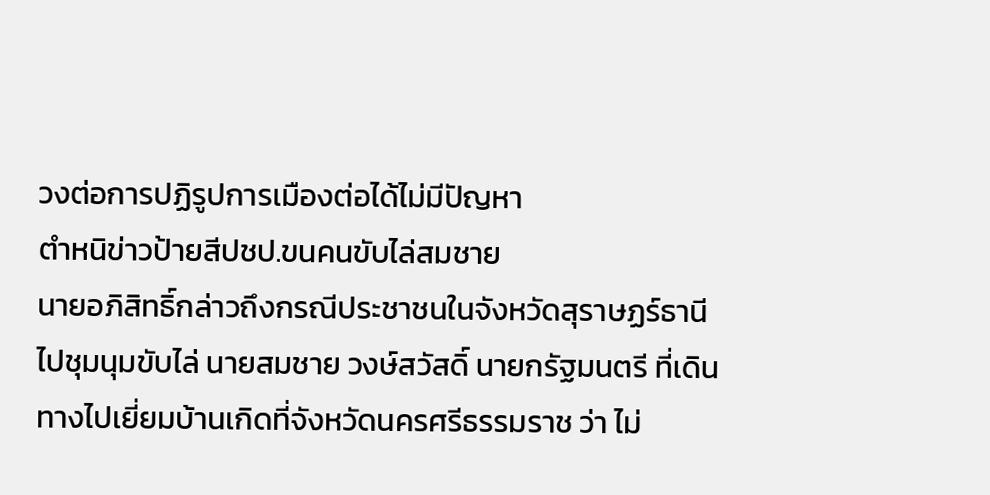วงต่อการปฏิรูปการเมืองต่อได้ไม่มีปัญหา
ตำหนิข่าวป้ายสีปชป.ขนคนขับไล่สมชาย
นายอภิสิทธิ์กล่าวถึงกรณีประชาชนในจังหวัดสุราษฏร์ธานีไปชุมนุมขับไล่ นายสมชาย วงษ์สวัสดิ์ นายกรัฐมนตรี ที่เดินทางไปเยี่ยมบ้านเกิดที่จังหวัดนครศรีธรรมราช ว่า ไม่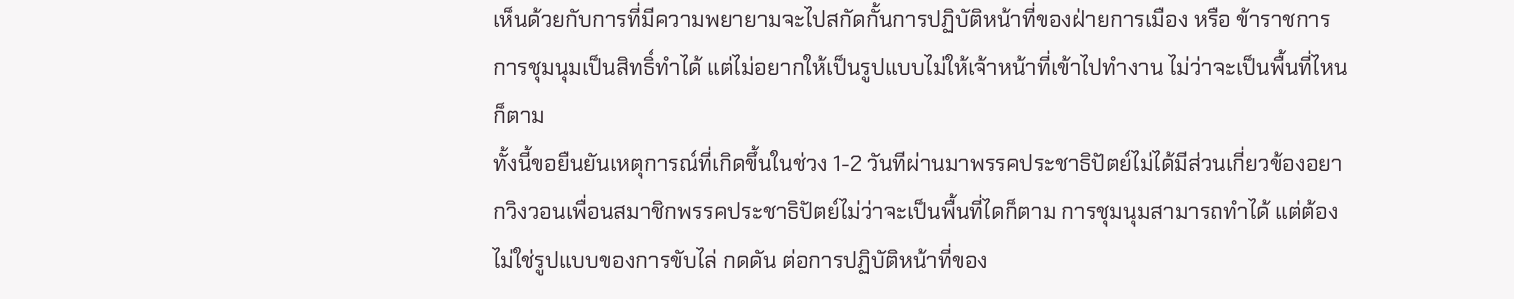เห็นด้วยกับการที่มีความพยายามจะไปสกัดกั้นการปฏิบัติหน้าที่ของฝ่ายการเมือง หรือ ข้าราชการ การชุมนุมเป็นสิทธิ์ทำได้ แต่ไม่อยากให้เป็นรูปแบบไม่ให้เจ้าหน้าที่เข้าไปทำงาน ไม่ว่าจะเป็นพื้นที่ไหนก็ตาม
ทั้งนี้ขอยืนยันเหตุการณ์ที่เกิดขึ้นในช่วง 1-2 วันทีผ่านมาพรรคประชาธิปัตย์ไม่ได้มีส่วนเกี่ยวข้องอยากวิงวอนเพื่อนสมาชิกพรรคประชาธิปัตย์ไม่ว่าจะเป็นพื้นที่ไดก็ตาม การชุมนุมสามารถทำได้ แต่ต้องไม่ใช่รูปแบบของการขับไล่ กดดัน ต่อการปฏิบัติหน้าที่ของ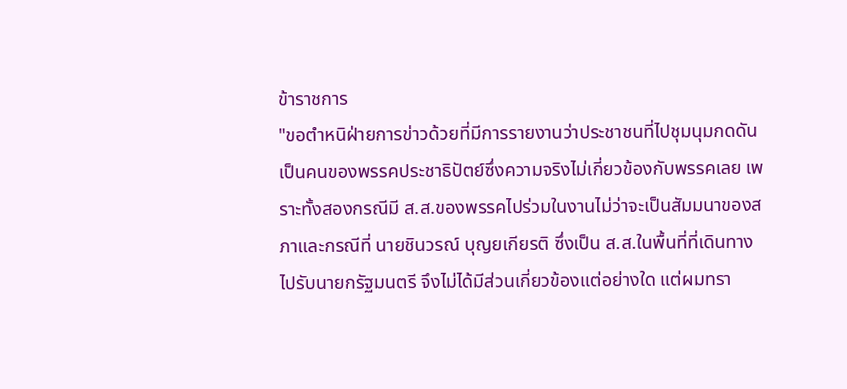ข้าราชการ
"ขอตำหนิฝ่ายการข่าวด้วยที่มีการรายงานว่าประชาชนที่ไปชุมนุมกดดันเป็นคนของพรรคประชาธิปัตย์ซึ่งความจริงไม่เกี่ยวข้องกับพรรคเลย เพราะทั้งสองกรณีมี ส.ส.ของพรรคไปร่วมในงานไม่ว่าจะเป็นสัมมนาของสภาและกรณีที่ นายชินวรณ์ บุญยเกียรติ ซึ่งเป็น ส.ส.ในพื้นที่ที่เดินทางไปรับนายกรัฐมนตรี จึงไม่ได้มีส่วนเกี่ยวข้องแต่อย่างใด แต่ผมทรา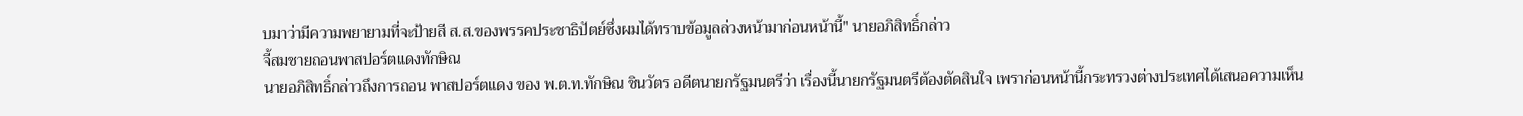บมาว่ามีความพยายามที่จะป้ายสี ส.ส.ของพรรคประชาธิปัตย์ซึ่งผมได้ทราบข้อมูลล่วงหน้ามาก่อนหน้านี้" นายอภิสิทธิ์กล่าว
จี้สมชายถอนพาสปอร์ตแดงทักษิณ
นายอภิสิทธิ์กล่าวถึงการถอน พาสปอร์ตแดง ของ พ.ต.ท.ทักษิณ ชินวัตร อดีตนายกรัฐมนตรีว่า เรื่องนี้นายกรัฐมนตรีต้องตัดสินใจ เพราก่อนหน้านี้กระทรวงต่างประเทศได้เสนอความเห็น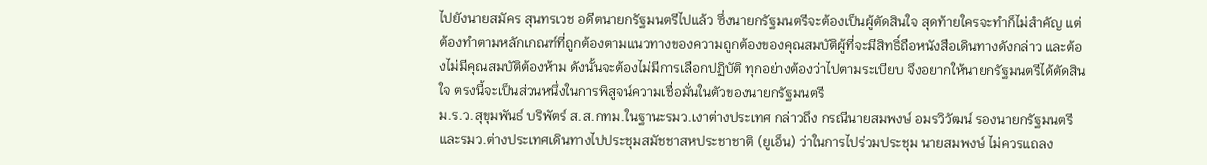ไปยังนายสมัคร สุนทรเวช อดีตนายกรัฐมนตรีไปแล้ว ซึ่งนายกรัฐมนตรีจะต้องเป็นผู้ตัดสินใจ สุดท้ายใครจะทำก็ไม่สำคัญ แต่ต้องทำตามหลักเกณฑ์ที่ถูกต้องตามแนวทางของความถูกต้องของคุณสมบัติผู้ที่จะมีสิทธิ์ถือหนังสือเดินทางดังกล่าว และต้องไม่มีคุณสมบัติต้องห้าม ดังนั้นจะต้องไม่มีการเลือกปฏิบัติ ทุกอย่างต้องว่าไปตามระเบียบ จึงอยากให้นายกรัฐมนตรีได้ตัดสินใจ ตรงนี้จะเป็นส่วนหนึ่งในการพิสูจน์ความเชื่อมั่นในตัวของนายกรัฐมนตรี
ม.ร.ว.สุขุมพันธ์ บริพัตร์ ส.ส.กทม.ในฐานะรมว.เงาต่างประเทศ กล่าวถึง กรณีนายสมพงษ์ อมรวิวัฒน์ รองนายกรัฐมนตรี และรมว.ต่างประเทศเดินทางไปประชุมสมัชชาสหประชาชาติ (ยูเอ็น) ว่าในการไปร่วมประชุม นายสมพงษ์ ไม่ควรแถลง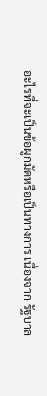อะไรที่จะเป็นข้อผูกมัดหรือเป็นทางการ เนื่องจาก รัฐบาล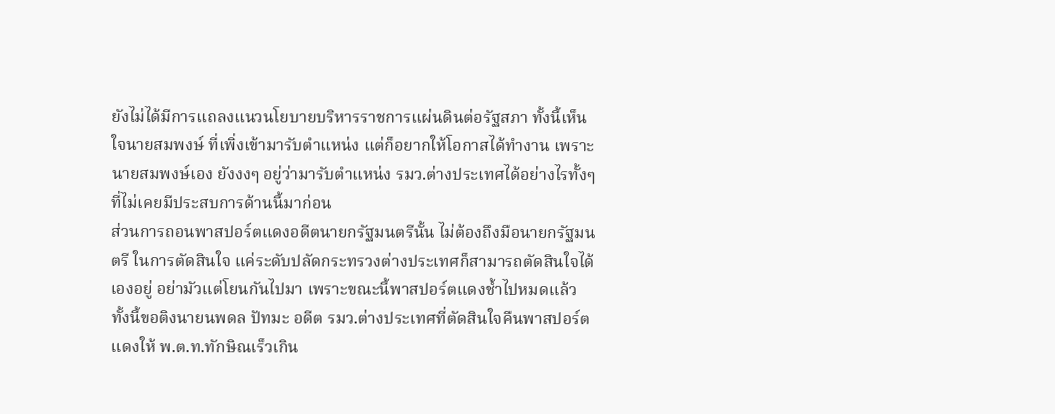ยังไม่ได้มีการแถลงแนวนโยบายบริหารราชการแผ่นดินต่อรัฐสภา ทั้งนี้เห็นใจนายสมพงษ์ ที่เพิ่งเข้ามารับตำแหน่ง แต่ก็อยากให้โอกาสได้ทำงาน เพราะนายสมพงษ์เอง ยังงงๆ อยู่ว่ามารับตำแหน่ง รมว.ต่างประเทศได้อย่างไรทั้งๆ ที่ไม่เคยมีประสบการด้านนี้มาก่อน
ส่วนการถอนพาสปอร์ตแดงอดีตนายกรัฐมนตรีนั้น ไม่ต้องถึงมือนายกรัฐมนตรี ในการตัดสินใจ แค่ระดับปลัดกระทรวงต่างประเทศก็สามารถตัดสินใจได้เองอยู่ อย่ามัวแต่โยนกันไปมา เพราะขณะนี้พาสปอร์ตแดงช้ำไปหมดแล้ว ทั้งนี้ขอติงนายนพดล ปัทมะ อดีต รมว.ต่างประเทศที่ตัดสินใจคืนพาสปอร์ตแดงให้ พ.ต.ท.ทักษิณเร็วเกิน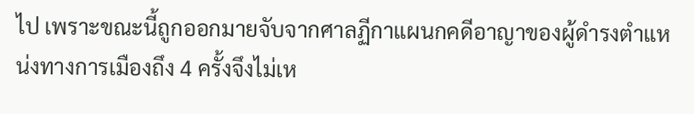ไป เพราะขณะนี้ถูกออกมายจับจากศาลฏีกาแผนกคดีอาญาของผู้ดำรงตำแหน่งทางการเมืองถึง 4 ครั้งจึงไม่เห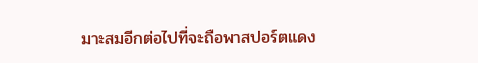มาะสมอีกต่อไปที่จะถือพาสปอร์ตแดง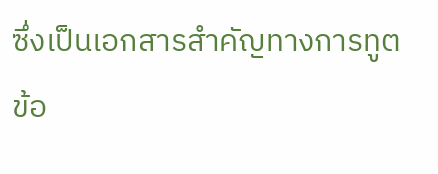ซึ่งเป็นเอกสารสำคัญทางการทูต
ข้อ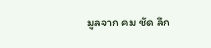มูลจาก คม ชัด ลึก